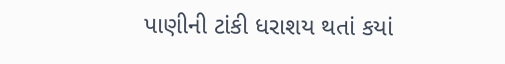પાણીની ટાંકી ધરાશય થતાં કયાં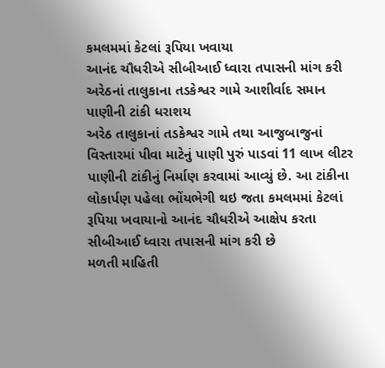કમલમમાં કેટલાં રૂપિયા ખવાયા
આનંદ ચૌધરીએ સીબીઆઈ ધ્વારા તપાસની માંગ કરી
અરેઠનાં તાલુકાના તડકેશ્વર ગામે આશીર્વાદ સમાન પાણીની ટાંકી ધરાશય
અરેઠ તાલુકાનાં તડકેશ્વર ગામે તથા આજુબાજુનાં વિસ્તારમાં પીવા માટેનું પાણી પુરું પાડવાં 11 લાખ લીટર પાણીની ટાંકીનું નિર્માણ કરવામાં આવ્યું છે. આ ટાંકીના લોકાર્પણ પહેલા ભોંયભેગી થઇ જતા કમલમમાં કેટલાં રૂપિયા ખવાયાનો આનંદ ચૌધરીએ આક્ષેપ કરતા સીબીઆઈ ધ્વારા તપાસની માંગ કરી છે
મળતી માહિતી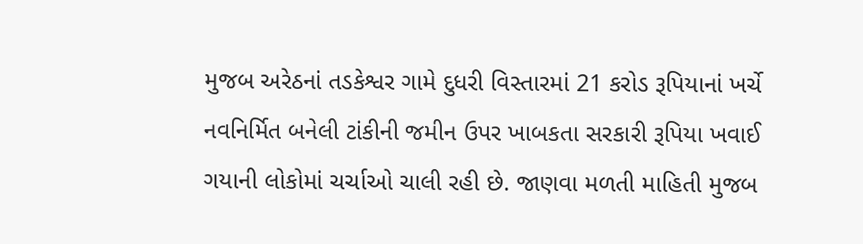મુજબ અરેઠનાં તડકેશ્વર ગામે દુધરી વિસ્તારમાં 21 કરોડ રૂપિયાનાં ખર્ચે નવનિર્મિત બનેલી ટાંકીની જમીન ઉપર ખાબકતા સરકારી રૂપિયા ખવાઈ ગયાની લોકોમાં ચર્ચાઓ ચાલી રહી છે. જાણવા મળતી માહિતી મુજબ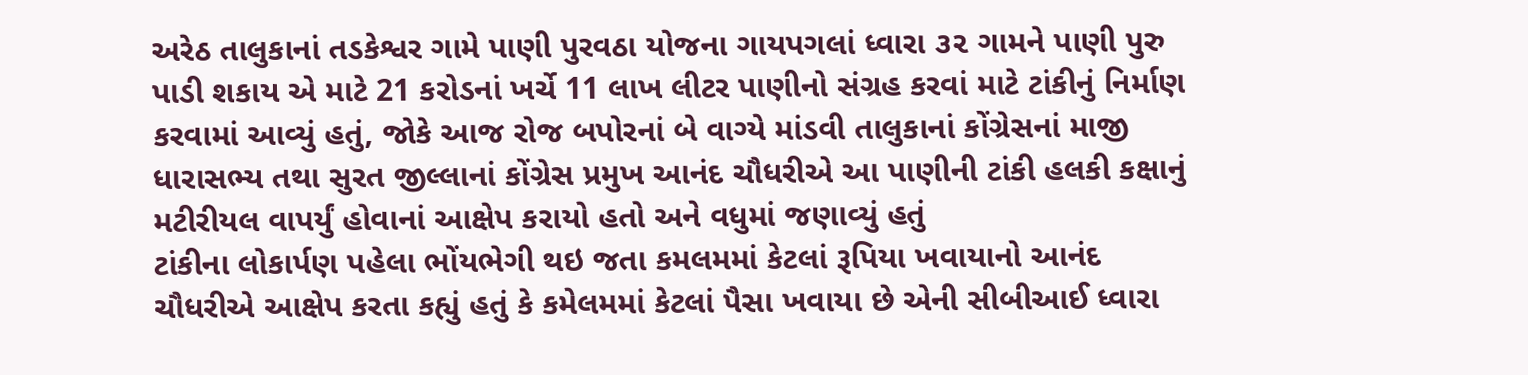અરેઠ તાલુકાનાં તડકેશ્વર ગામે પાણી પુરવઠા યોજના ગાયપગલાં ધ્વારા ૩૨ ગામને પાણી પુરુ પાડી શકાય એ માટે 21 કરોડનાં ખર્ચે 11 લાખ લીટર પાણીનો સંગ્રહ કરવાં માટે ટાંકીનું નિર્માણ કરવામાં આવ્યું હતું, જોકે આજ રોજ બપોરનાં બે વાગ્યે માંડવી તાલુકાનાં કોંગ્રેસનાં માજી ધારાસભ્ય તથા સુરત જીલ્લાનાં કોંગ્રેસ પ્રમુખ આનંદ ચૌધરીએ આ પાણીની ટાંકી હલકી કક્ષાનું મટીરીયલ વાપર્યું હોવાનાં આક્ષેપ કરાયો હતો અને વધુમાં જણાવ્યું હતું
ટાંકીના લોકાર્પણ પહેલા ભોંયભેગી થઇ જતા કમલમમાં કેટલાં રૂપિયા ખવાયાનો આનંદ ચૌધરીએ આક્ષેપ કરતા કહ્યું હતું કે કમેલમમાં કેટલાં પૈસા ખવાયા છે એની સીબીઆઈ ધ્વારા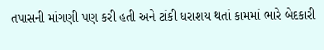તપાસની માંગણી પણ કરી હતી અને ટાંકી ધરાશય થતાં કામમાં ભારે બેદકારી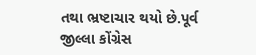તથા ભ્રષ્ટાચાર થયો છે.પૂર્વ જીલ્લા કોંગ્રેસ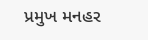પ્રમુખ મનહર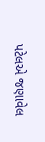પટેલએ જણાવેલ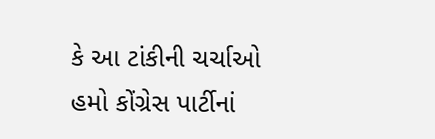કે આ ટાંકીની ચર્ચાઓ હમો કોંગ્રેસ પાર્ટીનાં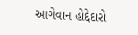આગેવાન હોદ્દેદારો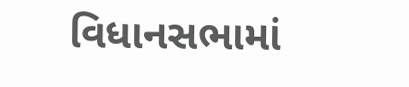વિધાનસભામાં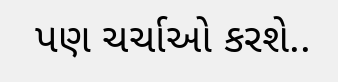પણ ચર્ચાઓ કરશે..